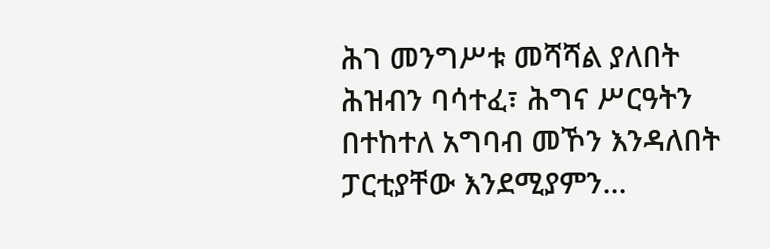ሕገ መንግሥቱ መሻሻል ያለበት ሕዝብን ባሳተፈ፣ ሕግና ሥርዓትን በተከተለ አግባብ መኾን እንዳለበት ፓርቲያቸው እንደሚያምን...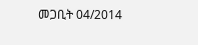መጋቢት 04/2014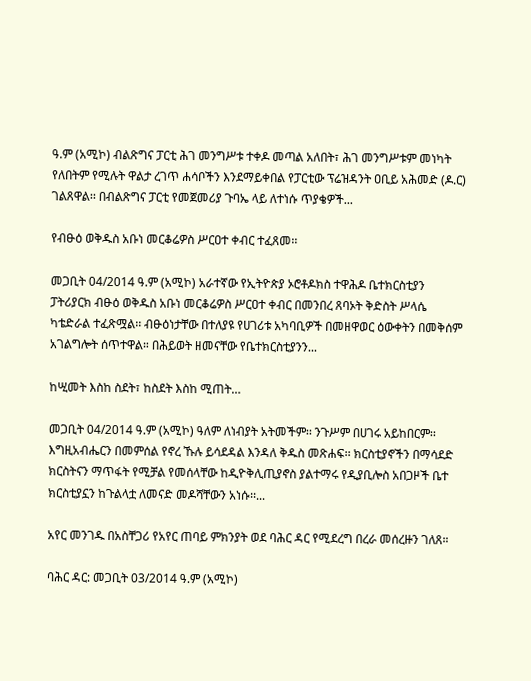ዓ.ም (አሚኮ) ብልጽግና ፓርቲ ሕገ መንግሥቱ ተቀዶ መጣል አለበት፣ ሕገ መንግሥቱም መነካት የለበትም የሚሉት ዋልታ ረገጥ ሐሳቦችን እንደማይቀበል የፓርቲው ፕሬዝዳንት ዐቢይ አሕመድ (ዶ.ር) ገልጸዋል፡፡ በብልጽግና ፓርቲ የመጀመሪያ ጉባኤ ላይ ለተነሱ ጥያቄዎች...

የብፁዕ ወቅዱስ አቡነ መርቆሬዎስ ሥርዐተ ቀብር ተፈጸመ፡፡

መጋቢት 04/2014 ዓ.ም (አሚኮ) አራተኛው የኢትዮጵያ ኦሮቶዶክስ ተዋሕዶ ቤተክርስቲያን ፓትሪያርክ ብፁዕ ወቅዱስ አቡነ መርቆሬዎስ ሥርዐተ ቀብር በመንበረ ጸባኦት ቅድስት ሥላሴ ካቴድራል ተፈጽሟል፡፡ ብፁዕነታቸው በተለያዩ የሀገሪቱ አካባቢዎች በመዘዋወር ዕውቀትን በመቅሰም አገልግሎት ሰጥተዋል። በሕይወት ዘመናቸው የቤተክርስቲያንን...

ከሢመት እስከ ስደት፣ ከስደት እስከ ሚጠት…

መጋቢት 04/2014 ዓ.ም (አሚኮ) ዓለም ለነብያት አትመችም፡፡ ንጉሥም በሀገሩ አይከበርም፡፡ እግዚአብሔርን በመምሰል የኖረ ኹሉ ይሳደዳል እንዳለ ቅዱስ መጽሐፍ፡፡ ክርስቲያኖችን በማሳደድ ክርስትናን ማጥፋት የሚቻል የመሰላቸው ከዲዮቅሊጢያኖስ ያልተማሩ የዲያቢሎስ አበጋዞች ቤተ ክርስቲያኗን ከጉልላቷ ለመናድ መዶሻቸውን አነሱ፡፡...

አየር መንገዱ በአስቸጋሪ የአየር ጠባይ ምክንያት ወደ ባሕር ዳር የሚደረግ በረራ መሰረዙን ገለጸ።

ባሕር ዳር: መጋቢት 03/2014 ዓ.ም (አሚኮ)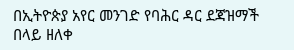በኢትዮጵያ አየር መንገድ የባሕር ዳር ደጃዝማች በላይ ዘለቀ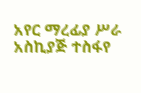አየር ማረፊያ ሥራ አስኪያጅ ተስፋየ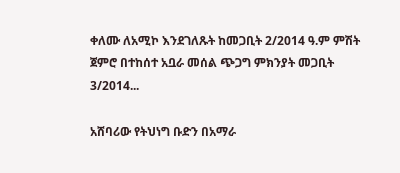ቀለሙ ለአሚኮ እንደገለጹት ከመጋቢት 2/2014 ዓ.ም ምሽት ጀምሮ በተከሰተ አቧራ መሰል ጭጋግ ምክንያት መጋቢት 3/2014...

አሸባሪው የትህነግ ቡድን በአማራ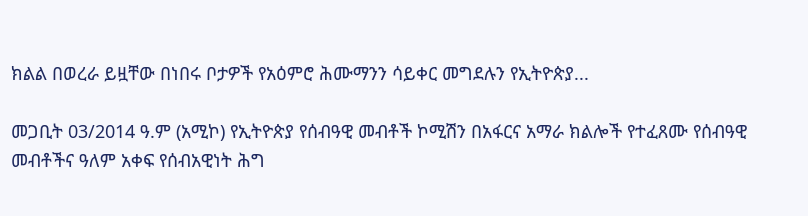ክልል በወረራ ይዟቸው በነበሩ ቦታዎች የአዕምሮ ሕሙማንን ሳይቀር መግደሉን የኢትዮጵያ...

መጋቢት 03/2014 ዓ.ም (አሚኮ) የኢትዮጵያ የሰብዓዊ መብቶች ኮሚሽን በአፋርና አማራ ክልሎች የተፈጸሙ የሰብዓዊ መብቶችና ዓለም አቀፍ የሰብአዊነት ሕግ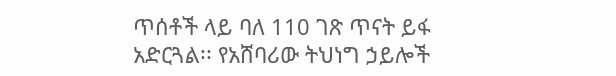ጥሰቶች ላይ ባለ 110 ገጽ ጥናት ይፋ አድርጓል፡፡ የአሸባሪው ትህነግ ኃይሎች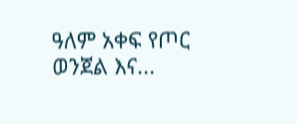ዓለም አቀፍ የጦር ወንጀል እና...